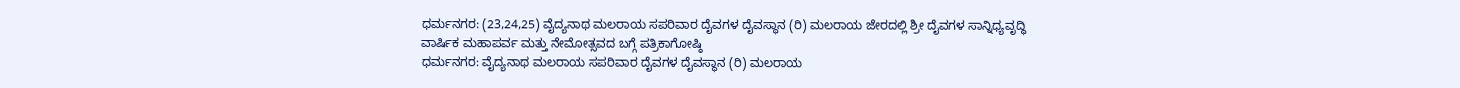ಧರ್ಮನಗರ: (23,24,25) ವೈದ್ಯನಾಥ ಮಲರಾಯ ಸಪರಿವಾರ ದೈವಗಳ ದೈವಸ್ಥಾನ (ರಿ) ಮಲರಾಯ ಜೇರದಲ್ಲಿ ಶ್ರೀ ದೈವಗಳ ಸಾನ್ನಿಧ್ಯವೃದ್ಧಿ ವಾರ್ಷಿಕ ಮಹಾಪರ್ವ ಮತ್ತು ನೇಮೋತ್ಸವದ ಬಗ್ಗೆ ಪತ್ರಿಕಾಗೋಷ್ಠಿ
ಧರ್ಮನಗರ: ವೈದ್ಯನಾಥ ಮಲರಾಯ ಸಪರಿವಾರ ದೈವಗಳ ದೈವಸ್ಥಾನ (ರಿ) ಮಲರಾಯ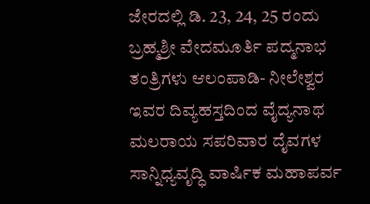ಜೇರದಲ್ಲಿ ಡಿ. 23, 24, 25 ರಂದು ಬ್ರಹ್ಮಶ್ರೀ ವೇದಮೂರ್ತಿ ಪದ್ಮನಾಭ ತಂತ್ರಿಗಳು ಆಲಂಪಾಡಿ- ನೀಲೇಶ್ವರ ಇವರ ದಿವ್ಯಹಸ್ತದಿಂದ ವೈದ್ಯನಾಥ ಮಲರಾಯ ಸಪರಿವಾರ ದೈವಗಳ ಸಾನ್ನಿಧ್ಯವೃದ್ಧಿ ವಾರ್ಷಿಕ ಮಹಾಪರ್ವ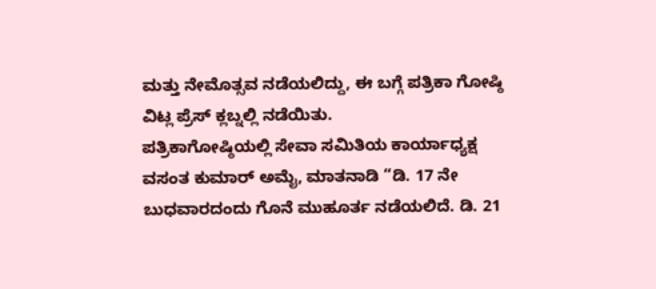ಮತ್ತು ನೇಮೊತ್ಸವ ನಡೆಯಲಿದ್ದು, ಈ ಬಗ್ಗೆ ಪತ್ರಿಕಾ ಗೋಷ್ಠಿ ವಿಟ್ಲ ಪ್ರೆಸ್ ಕ್ಲಬ್ನಲ್ಲಿ ನಡೆಯಿತು.
ಪತ್ರಿಕಾಗೋಷ್ಠಿಯಲ್ಲಿ ಸೇವಾ ಸಮಿತಿಯ ಕಾರ್ಯಾಧ್ಯಕ್ಷ ವಸಂತ ಕುಮಾರ್ ಅಮೈ, ಮಾತನಾಡಿ “ಡಿ. 17 ನೇ ಬುಧವಾರದಂದು ಗೊನೆ ಮುಹೂರ್ತ ನಡೆಯಲಿದೆ. ಡಿ. 21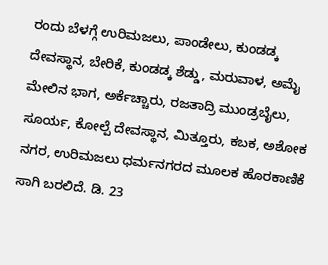ರಂದು ಬೆಳಗ್ಗೆ ಉರಿಮಜಲು, ಪಾಂಡೇಲು, ಕುಂಡಡ್ಕ ದೇವಸ್ಥಾನ, ಬೇರಿಕೆ, ಕುಂಡಡ್ಕ ಶೆಡ್ಡು, ಮರುವಾಳ, ಅಮೈ ಮೇಲಿನ ಭಾಗ, ಅರ್ಕೆಚ್ಚಾರು, ರಜತಾದ್ರಿ ಮುಂಡ್ರಬೈಲು, ಸೂರ್ಯ, ಕೋಲ್ಪೆ ದೇವಸ್ಥಾನ, ಮಿತ್ತೂರು, ಕಬಕ, ಅಶೋಕ ನಗರ, ಉರಿಮಜಲು ಧರ್ಮನಗರದ ಮೂಲಕ ಹೊರಕಾಣಿಕೆ ಸಾಗಿ ಬರಲಿದೆ. ಡಿ. 23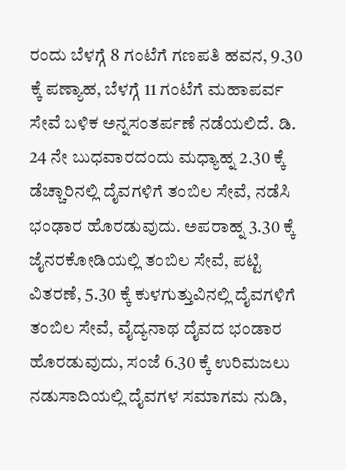ರಂದು ಬೆಳಗ್ಗೆ 8 ಗಂಟೆಗೆ ಗಣಪತಿ ಹವನ, 9.30 ಕ್ಕೆ ಪಣ್ಯಾಹ, ಬೆಳಗ್ಗೆ 11 ಗಂಟೆಗೆ ಮಹಾಪರ್ವ ಸೇವೆ ಬಳಿಕ ಅನ್ನಸಂತರ್ಪಣೆ ನಡೆಯಲಿದೆ. ಡಿ. 24 ನೇ ಬುಧವಾರದಂದು ಮಧ್ಯಾಹ್ನ 2.30 ಕ್ಕೆ ಡೆಚ್ಚಾರಿನಲ್ಲಿ ದೈವಗಳಿಗೆ ತಂಬಿಲ ಸೇವೆ, ನಡೆಸಿ ಭಂಢಾರ ಹೊರಡುವುದು. ಅಪರಾಹ್ನ 3.30 ಕ್ಕೆ ಜೈನರಕೋಡಿಯಲ್ಲಿ ತಂಬಿಲ ಸೇವೆ, ಪಟ್ಟಿ ವಿತರಣೆ, 5.30 ಕ್ಕೆ ಕುಳಗುತ್ತುವಿನಲ್ಲಿ ದೈವಗಳಿಗೆ ತಂಬಿಲ ಸೇವೆ, ವೈದ್ಯನಾಥ ದೈವದ ಭಂಡಾರ ಹೊರಡುವುದು, ಸಂಜೆ 6.30 ಕ್ಕೆ ಉರಿಮಜಲು ನಡುಸಾದಿಯಲ್ಲಿ ದೈವಗಳ ಸಮಾಗಮ ನುಡಿ,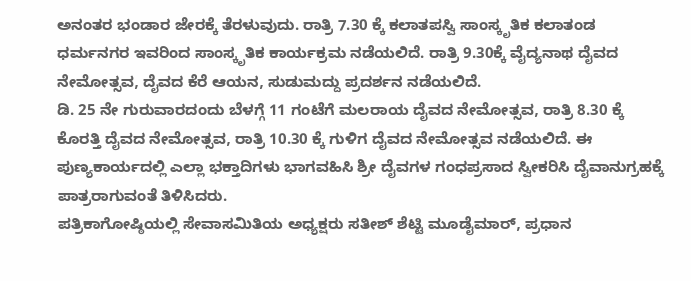ಅನಂತರ ಭಂಡಾರ ಜೇರಕ್ಕೆ ತೆರಳುವುದು. ರಾತ್ರಿ 7.30 ಕ್ಕೆ ಕಲಾತಪಸ್ವಿ ಸಾಂಸ್ಕೃತಿಕ ಕಲಾತಂಡ ಧರ್ಮನಗರ ಇವರಿಂದ ಸಾಂಸ್ಕೃತಿಕ ಕಾರ್ಯಕ್ರಮ ನಡೆಯಲಿದೆ. ರಾತ್ರಿ 9.30ಕ್ಕೆ ವೈದ್ಯನಾಥ ದೈವದ ನೇಮೋತ್ಸವ, ದೈವದ ಕೆರೆ ಆಯನ, ಸುಡುಮದ್ದು ಪ್ರದರ್ಶನ ನಡೆಯಲಿದೆ.
ಡಿ. 25 ನೇ ಗುರುವಾರದಂದು ಬೆಳಗ್ಗೆ 11 ಗಂಟೆಗೆ ಮಲರಾಯ ದೈವದ ನೇಮೋತ್ಸವ, ರಾತ್ರಿ 8.30 ಕ್ಕೆ ಕೊರತ್ತಿ ದೈವದ ನೇಮೋತ್ಸವ, ರಾತ್ರಿ 10.30 ಕ್ಕೆ ಗುಳಿಗ ದೈವದ ನೇಮೋತ್ಸವ ನಡೆಯಲಿದೆ. ಈ ಪುಣ್ಯಕಾರ್ಯದಲ್ಲಿ ಎಲ್ಲಾ ಭಕ್ತಾದಿಗಳು ಭಾಗವಹಿಸಿ ಶ್ರೀ ದೈವಗಳ ಗಂಧಪ್ರಸಾದ ಸ್ವೀಕರಿಸಿ ದೈವಾನುಗ್ರಹಕ್ಕೆ ಪಾತ್ರರಾಗುವಂತೆ ತಿಳಿಸಿದರು.
ಪತ್ರಿಕಾಗೋಷ್ಠಿಯಲ್ಲಿ ಸೇವಾಸಮಿತಿಯ ಅಧ್ಯಕ್ಷರು ಸತೀಶ್ ಶೆಟ್ಟಿ ಮೂಡೈಮಾರ್, ಪ್ರಧಾನ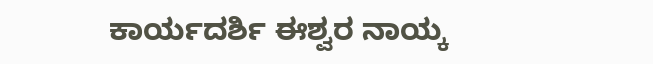ಕಾರ್ಯದರ್ಶಿ ಈಶ್ವರ ನಾಯ್ಕ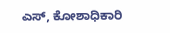ಎಸ್, ಕೋಶಾಧಿಕಾರಿ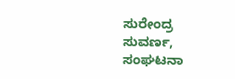ಸುರೇಂದ್ರ ಸುವರ್ಣ, ಸಂಘಟನಾ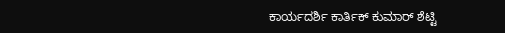ಕಾರ್ಯದರ್ಶಿ ಕಾರ್ತಿಕ್ ಕುಮಾರ್ ಶೆಟ್ಟಿ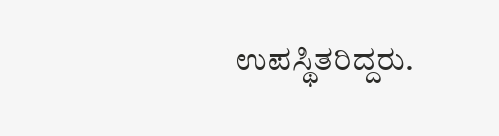ಉಪಸ್ಥಿತರಿದ್ದರು.